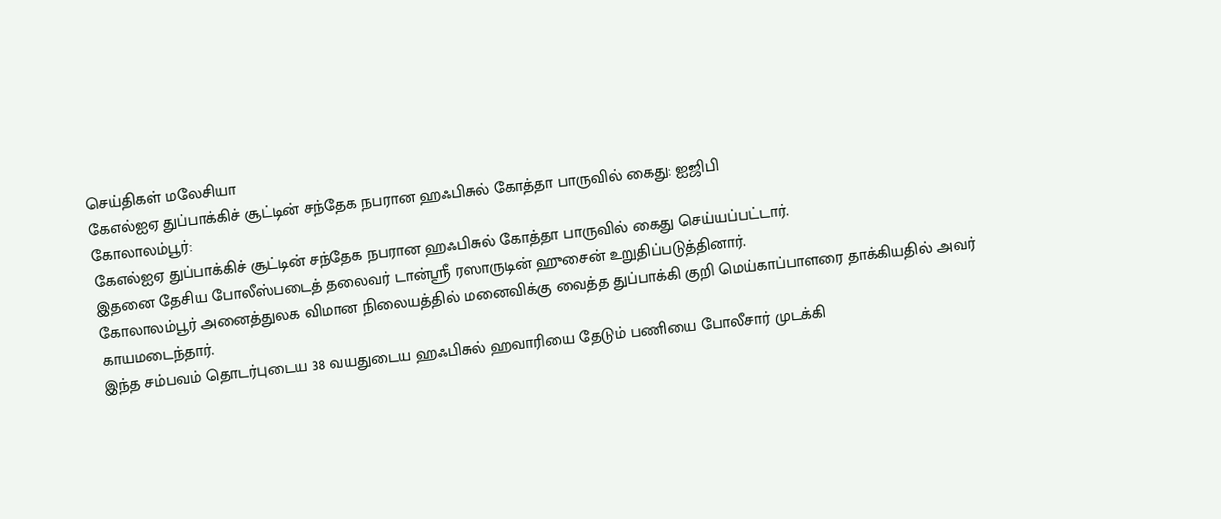செய்திகள் மலேசியா
கேஎல்ஐஏ துப்பாக்கிச் சூட்டின் சந்தேக நபரான ஹஃபிசுல் கோத்தா பாருவில் கைது: ஐஜிபி
கோலாலம்பூர்:
கேஎல்ஐஏ துப்பாக்கிச் சூட்டின் சந்தேக நபரான ஹஃபிசுல் கோத்தா பாருவில் கைது செய்யப்பட்டார்.
இதனை தேசிய போலீஸ்படைத் தலைவர் டான்ஶ்ரீ ரஸாருடின் ஹுசைன் உறுதிப்படுத்தினார்.
கோலாலம்பூர் அனைத்துலக விமான நிலையத்தில் மனைவிக்கு வைத்த துப்பாக்கி குறி மெய்காப்பாளரை தாக்கியதில் அவர் காயமடைந்தார்.
இந்த சம்பவம் தொடர்புடைய 38 வயதுடைய ஹஃபிசுல் ஹவாரியை தேடும் பணியை போலீசார் முடக்கி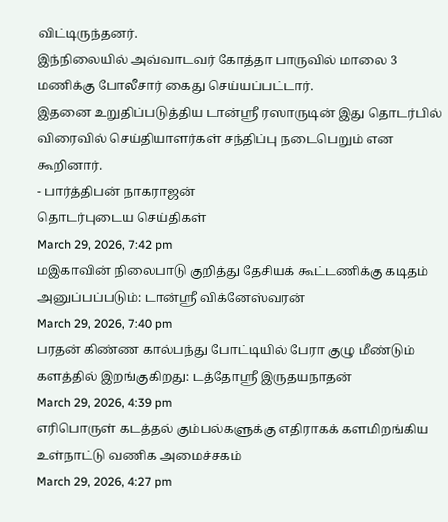விட்டிருந்தனர்.
இந்நிலையில் அவ்வாடவர் கோத்தா பாருவில் மாலை 3 மணிக்கு போலீசார் கைது செய்யப்பட்டார்.
இதனை உறுதிப்படுத்திய டான்ஶ்ரீ ரஸாருடின் இது தொடர்பில் விரைவில் செய்தியாளர்கள் சந்திப்பு நடைபெறும் என கூறினார்.
- பார்த்திபன் நாகராஜன்
தொடர்புடைய செய்திகள்
March 29, 2026, 7:42 pm
மஇகாவின் நிலைபாடு குறித்து தேசியக் கூட்டணிக்கு கடிதம் அனுப்பப்படும்: டான்ஸ்ரீ விக்னேஸ்வரன்
March 29, 2026, 7:40 pm
பரதன் கிண்ண கால்பந்து போட்டியில் பேரா குழு மீண்டும் களத்தில் இறங்குகிறது: டத்தோஸ்ரீ இருதயநாதன்
March 29, 2026, 4:39 pm
எரிபொருள் கடத்தல் கும்பல்களுக்கு எதிராகக் களமிறங்கிய உள்நாட்டு வணிக அமைச்சகம்
March 29, 2026, 4:27 pm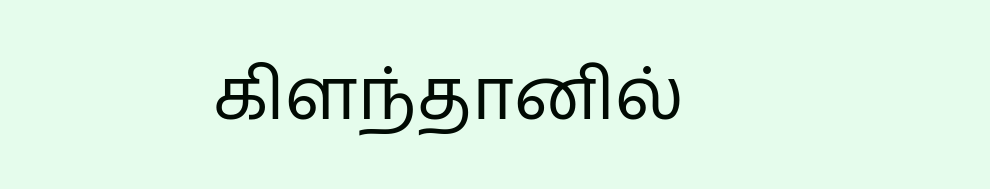கிளந்தானில்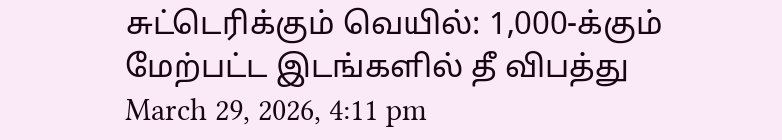சுட்டெரிக்கும் வெயில்: 1,000-க்கும் மேற்பட்ட இடங்களில் தீ விபத்து
March 29, 2026, 4:11 pm